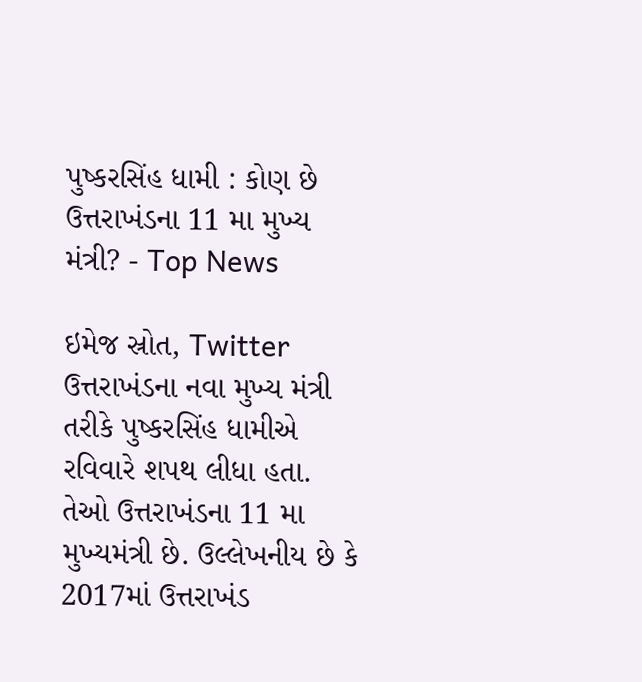પુષ્કરસિંહ ધામી : કોણ છે ઉત્તરાખંડના 11 મા મુખ્ય મંત્રી? - Top News

ઇમેજ સ્રોત, Twitter
ઉત્તરાખંડના નવા મુખ્ય મંત્રી તરીકે પુષ્કરસિંહ ધામીએ રવિવારે શપથ લીધા હતા.
તેઓ ઉત્તરાખંડના 11 મા મુખ્યમંત્રી છે. ઉલ્લેખનીય છે કે 2017માં ઉત્તરાખંડ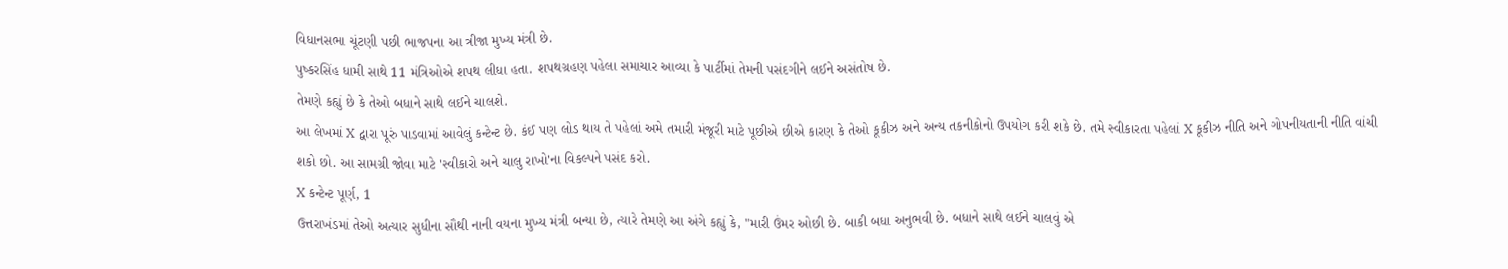વિધાનસભા ચૂંટણી પછી ભાજપના આ ત્રીજા મુખ્ય મંત્રી છે.
પુષ્કરસિંહ ધામી સાથે 11 મંત્રિઓએ શપથ લીધા હતા. શપથગ્રહણ પહેલા સમાચાર આવ્યા કે પાર્ટીમાં તેમની પસંદગીને લઈને અસંતોષ છે.
તેમણે કહ્યું છે કે તેઓ બધાને સાથે લઈને ચાલશે.
આ લેખમાં X દ્વારા પૂરું પાડવામાં આવેલું કન્ટેન્ટ છે. કંઈ પણ લોડ થાય તે પહેલાં અમે તમારી મંજૂરી માટે પૂછીએ છીએ કારણ કે તેઓ કૂકીઝ અને અન્ય તકનીકોનો ઉપયોગ કરી શકે છે. તમે સ્વીકારતા પહેલાં X કૂકીઝ નીતિ અને ગોપનીયતાની નીતિ વાંચી શકો છો. આ સામગ્રી જોવા માટે 'સ્વીકારો અને ચાલુ રાખો'ના વિકલ્પને પસંદ કરો.
X કન્ટેન્ટ પૂર્ણ, 1
ઉત્તરાખંડમાં તેઓ અત્યાર સુધીના સૌથી નાની વયના મુખ્ય મંત્રી બન્યા છે, ત્યારે તેમણે આ અંગે કહ્યું કે, "મારી ઉંમર ઓછી છે. બાકી બધા અનુભવી છે. બધાને સાથે લઈને ચાલવું એ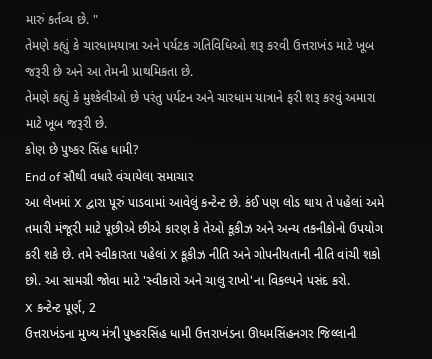મારું કર્તવ્ય છે. "
તેમણે કહ્યું કે ચારધામયાત્રા અને પર્યટક ગતિવિધિઓ શરૂ કરવી ઉત્તરાખંડ માટે ખૂબ જરૂરી છે અને આ તેમની પ્રાથમિકતા છે.
તેમણે કહ્યું કે મુશ્કેલીઓ છે પરંતુ પર્યટન અને ચારધામ યાત્રાને ફરી શરૂ કરવું અમારા માટે ખૂબ જરૂરી છે.
કોણ છે પુષ્કર સિંહ ધામી?
End of સૌથી વધારે વંચાયેલા સમાચાર
આ લેખમાં X દ્વારા પૂરું પાડવામાં આવેલું કન્ટેન્ટ છે. કંઈ પણ લોડ થાય તે પહેલાં અમે તમારી મંજૂરી માટે પૂછીએ છીએ કારણ કે તેઓ કૂકીઝ અને અન્ય તકનીકોનો ઉપયોગ કરી શકે છે. તમે સ્વીકારતા પહેલાં X કૂકીઝ નીતિ અને ગોપનીયતાની નીતિ વાંચી શકો છો. આ સામગ્રી જોવા માટે 'સ્વીકારો અને ચાલુ રાખો'ના વિકલ્પને પસંદ કરો.
X કન્ટેન્ટ પૂર્ણ, 2
ઉત્તરાખંડના મુખ્ય મંત્રી પુષ્કરસિંહ ધામી ઉત્તરાખંડના ઊધમસિંહનગર જિલ્લાની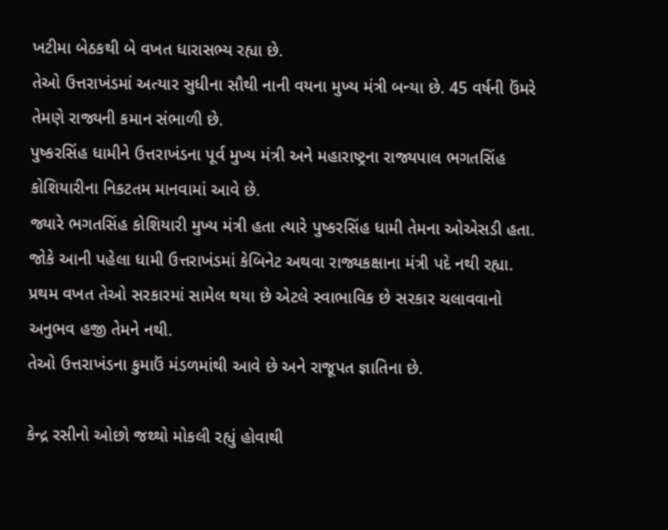ખટીમા બેઠકથી બે વખત ધારાસભ્ય રહ્યા છે.
તેઓ ઉત્તરાખંડમાં અત્યાર સુધીના સૌથી નાની વયના મુખ્ય મંત્રી બન્યા છે. 45 વર્ષની ઉંમરે તેમણે રાજ્યની કમાન સંભાળી છે.
પુષ્કરસિંહ ધામીને ઉત્તરાખંડના પૂર્વ મુખ્ય મંત્રી અને મહારાષ્ટ્રના રાજ્યપાલ ભગતસિંહ કોશિયારીના નિકટતમ માનવામાં આવે છે.
જ્યારે ભગતસિંહ કોશિયારી મુખ્ય મંત્રી હતા ત્યારે પુષ્કરસિંહ ધામી તેમના ઓએસડી હતા.
જોકે આની પહેલા ધામી ઉત્તરાખંડમાં કેબિનેટ અથવા રાજ્યકક્ષાના મંત્રી પદે નથી રહ્યા. પ્રથમ વખત તેઓ સરકારમાં સામેલ થયા છે એટલે સ્વાભાવિક છે સરકાર ચલાવવાનો અનુભવ હજી તેમને નથી.
તેઓ ઉત્તરાખંડના કુમાઉં મંડળમાંથી આવે છે અને રાજૂપત જ્ઞાતિના છે.

કેન્દ્ર રસીનો ઓછો જથ્થો મોકલી રહ્યું હોવાથી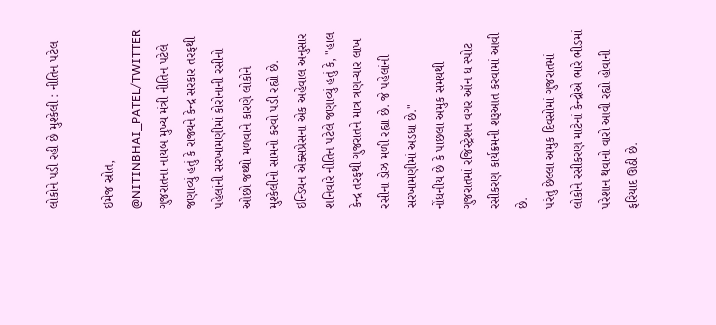લોકોને પડી રહી છે મુશ્કેલી : નીતિન પટેલ

ઇમેજ સ્રોત, @NITINBHAI_PATEL/TWITTER
ગુજરાતના નાયબ મુખ્ય મંત્રી નીતિન પટેલે જણાવ્યું હતું કે રાજ્યને કેન્દ્ર સરકાર તરફથી પહેલાંની સરખામણીમાં કોરોનાની રસીનો ઓછો જથ્થો મળવાને કારણે લોકોને મુશ્કેલીનો સામનો કરવો પડી રહ્યો છે.
ઇન્ડિયન એક્સપ્રેસના એક અહેવાલ અનુસાર શનિવારે નીતિન પટેલે જણાવ્યું હતું કે, "હાલ કેન્દ્ર તરફથી ગુજરાતને માત્ર ત્રણ-ચાર લાખ રસીના ડોઝ મળી રહ્યા છે. જે પહેલાંની સરખામણીમાં અડધા છે."
નોંધનીય છે કે પાછલા અમુક સમયથી ગુજરાતમાં રજિસ્ટ્રેશન વગર ઑન ધ સ્પોટ રસીકરણ કાર્યક્રમની શરૂઆત કરવામાં આવી છે.
પરંતુ છેલ્લા અમુક દિવસોમાં ગુજરાતમાં લોકોને રસીકરણ માટેનાં કેન્દ્રોએ ભારે ભીડમાં પરેશાન થવાનો વારો આવી રહ્યો હોવાની ફરિયાદ ઊઠી છે.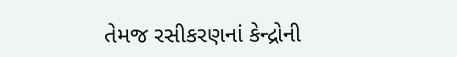તેમજ રસીકરણનાં કેન્દ્રોની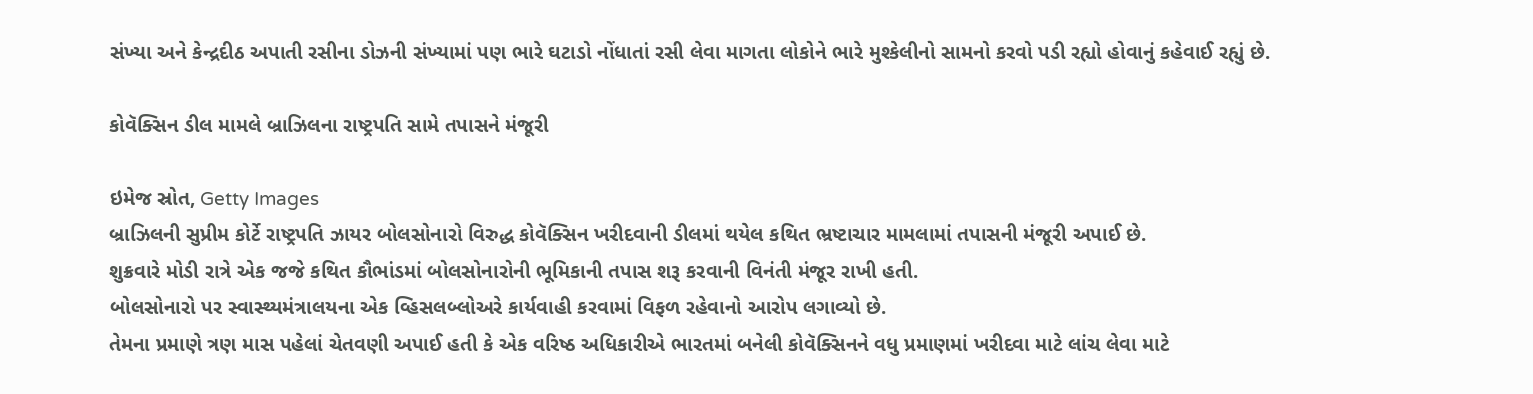સંખ્યા અને કેન્દ્રદીઠ અપાતી રસીના ડોઝની સંખ્યામાં પણ ભારે ઘટાડો નોંધાતાં રસી લેવા માગતા લોકોને ભારે મુશ્કેલીનો સામનો કરવો પડી રહ્યો હોવાનું કહેવાઈ રહ્યું છે.

કોવૅક્સિન ડીલ મામલે બ્રાઝિલના રાષ્ટ્રપતિ સામે તપાસને મંજૂરી

ઇમેજ સ્રોત, Getty Images
બ્રાઝિલની સુપ્રીમ કોર્ટે રાષ્ટ્રપતિ ઝાયર બોલસોનારો વિરુદ્ધ કોવૅક્સિન ખરીદવાની ડીલમાં થયેલ કથિત ભ્રષ્ટાચાર મામલામાં તપાસની મંજૂરી અપાઈ છે.
શુક્રવારે મોડી રાત્રે એક જજે કથિત કૌભાંડમાં બોલસોનારોની ભૂમિકાની તપાસ શરૂ કરવાની વિનંતી મંજૂર રાખી હતી.
બોલસોનારો પર સ્વાસ્થ્યમંત્રાલયના એક વ્હિસલબ્લોઅરે કાર્યવાહી કરવામાં વિફળ રહેવાનો આરોપ લગાવ્યો છે.
તેમના પ્રમાણે ત્રણ માસ પહેલાં ચેતવણી અપાઈ હતી કે એક વરિષ્ઠ અધિકારીએ ભારતમાં બનેલી કોવૅક્સિનને વધુ પ્રમાણમાં ખરીદવા માટે લાંચ લેવા માટે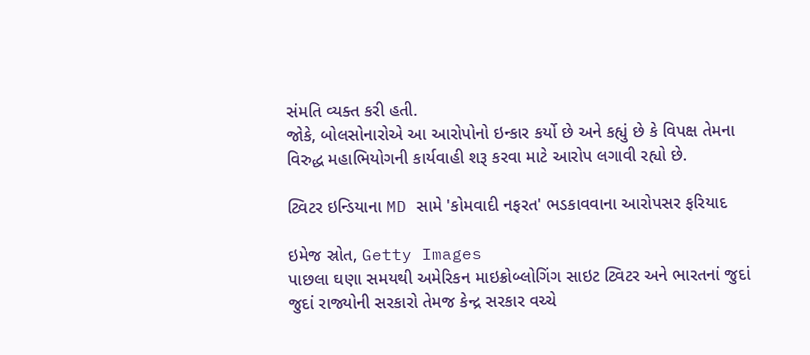સંમતિ વ્યક્ત કરી હતી.
જોકે, બોલસોનારોએ આ આરોપોનો ઇન્કાર કર્યો છે અને કહ્યું છે કે વિપક્ષ તેમના વિરુદ્ધ મહાભિયોગની કાર્યવાહી શરૂ કરવા માટે આરોપ લગાવી રહ્યો છે.

ટ્વિટર ઇન્ડિયાના MD સામે 'કોમવાદી નફરત' ભડકાવવાના આરોપસર ફરિયાદ

ઇમેજ સ્રોત, Getty Images
પાછલા ઘણા સમયથી અમેરિકન માઇક્રોબ્લોગિંગ સાઇટ ટ્વિટર અને ભારતનાં જુદાં જુદાં રાજ્યોની સરકારો તેમજ કેન્દ્ર સરકાર વચ્ચે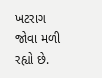ખટરાગ જોવા મળી રહ્યો છે.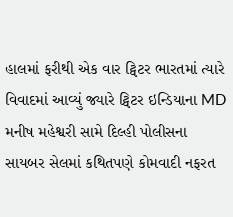હાલમાં ફરીથી એક વાર ટ્વિટર ભારતમાં ત્યારે વિવાદમાં આવ્યું જ્યારે ટ્વિટર ઇન્ડિયાના MD મનીષ મહેશ્વરી સામે દિલ્હી પોલીસના સાયબર સેલમાં કથિતપણે કોમવાદી નફરત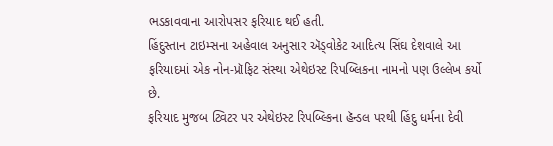ભડકાવવાના આરોપસર ફરિયાદ થઈ હતી.
હિંદુસ્તાન ટાઇમ્સના અહેવાલ અનુસાર ઍડ્વોકેટ આદિત્ય સિંઘ દેશવાલે આ ફરિયાદમાં એક નોન-પ્રૉફિટ સંસ્થા એથેઇસ્ટ રિપબ્લિકના નામનો પણ ઉલ્લેખ કર્યો છે.
ફરિયાદ મુજબ ટ્વિટર પર એથેઇસ્ટ રિપબ્લ્કિના હૅન્ડલ પરથી હિંદુ ધર્મના દેવી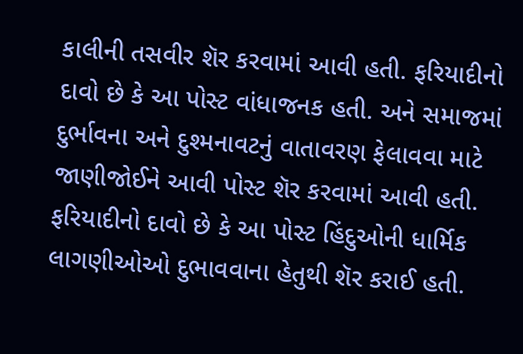કાલીની તસવીર શૅર કરવામાં આવી હતી. ફરિયાદીનો દાવો છે કે આ પોસ્ટ વાંધાજનક હતી. અને સમાજમાં દુર્ભાવના અને દુશ્મનાવટનું વાતાવરણ ફેલાવવા માટે જાણીજોઈને આવી પોસ્ટ શૅર કરવામાં આવી હતી.
ફરિયાદીનો દાવો છે કે આ પોસ્ટ હિંદુઓની ધાર્મિક લાગણીઓઓ દુભાવવાના હેતુથી શૅર કરાઈ હતી.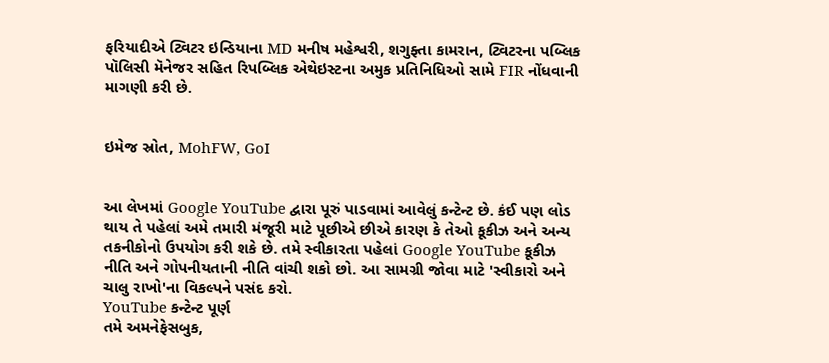ફરિયાદીએ ટ્વિટર ઇન્ડિયાના MD મનીષ મહેશ્વરી, શગુફ્તા કામરાન, ટ્વિટરના પબ્લિક પૉલિસી મૅનેજર સહિત રિપબ્લિક એથેઇસ્ટના અમુક પ્રતિનિધિઓ સામે FIR નોંધવાની માગણી કરી છે.


ઇમેજ સ્રોત, MohFW, GoI


આ લેખમાં Google YouTube દ્વારા પૂરું પાડવામાં આવેલું કન્ટેન્ટ છે. કંઈ પણ લોડ થાય તે પહેલાં અમે તમારી મંજૂરી માટે પૂછીએ છીએ કારણ કે તેઓ કૂકીઝ અને અન્ય તકનીકોનો ઉપયોગ કરી શકે છે. તમે સ્વીકારતા પહેલાં Google YouTube કૂકીઝ નીતિ અને ગોપનીયતાની નીતિ વાંચી શકો છો. આ સામગ્રી જોવા માટે 'સ્વીકારો અને ચાલુ રાખો'ના વિકલ્પને પસંદ કરો.
YouTube કન્ટેન્ટ પૂર્ણ
તમે અમનેફેસબુક,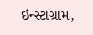ઇન્સ્ટાગ્રામ,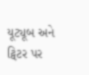યૂટ્યૂબ અને ટ્વિટર પર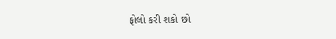ફોલો કરી શકો છો